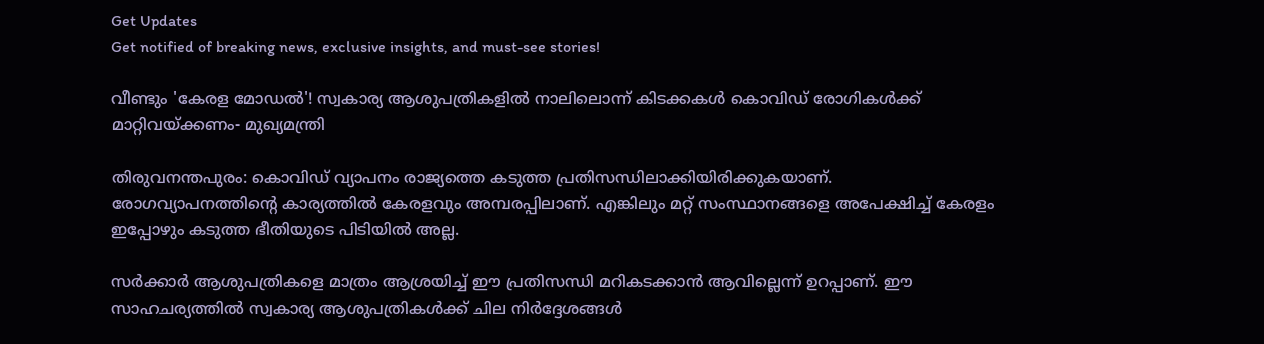Get Updates
Get notified of breaking news, exclusive insights, and must-see stories!

വീണ്ടും 'കേരള മോഡൽ'! സ്വകാര്യ ആശുപത്രികളിൽ നാലിലൊന്ന് കിടക്കകൾ കൊവിഡ് രോഗികൾക്ക് മാറ്റിവയ്ക്കണം- മുഖ്യമന്ത്രി

തിരുവനന്തപുരം: കൊവിഡ് വ്യാപനം രാജ്യത്തെ കടുത്ത പ്രതിസന്ധിലാക്കിയിരിക്കുകയാണ്. രോഗവ്യാപനത്തിന്റെ കാര്യത്തില്‍ കേരളവും അമ്പരപ്പിലാണ്. എങ്കിലും മറ്റ് സംസ്ഥാനങ്ങളെ അപേക്ഷിച്ച് കേരളം ഇപ്പോഴും കടുത്ത ഭീതിയുടെ പിടിയില്‍ അല്ല.

സര്‍ക്കാര്‍ ആശുപത്രികളെ മാത്രം ആശ്രയിച്ച് ഈ പ്രതിസന്ധി മറികടക്കാന്‍ ആവില്ലെന്ന് ഉറപ്പാണ്. ഈ സാഹചര്യത്തില്‍ സ്വകാര്യ ആശുപത്രികള്‍ക്ക് ചില നിര്‍ദ്ദേശങ്ങള്‍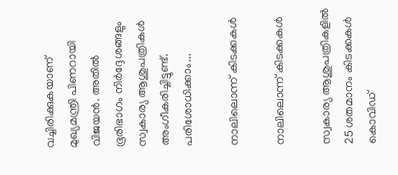വച്ചിരിക്കുകയാണ് മുഖ്യമന്ത്രി പിണറായി വിജയന്‍. അതില്‍ ഭൂരിഭാഗം നിര്‍ദ്ദേശങ്ങളും സ്വകാര്യ ആശുപത്രികള്‍ അംഗീകരിച്ചിട്ടുണ്ട്. പരിശോധിക്കാം...

നാലിലൊന്ന് കിടക്കകള്‍

നാലിലൊന്ന് കിടക്കകള്‍

സ്വകാര്യ ആശുപത്രികളില്‍ 25 ശതമാനം കിടക്കകള്‍ കൊവിഡ്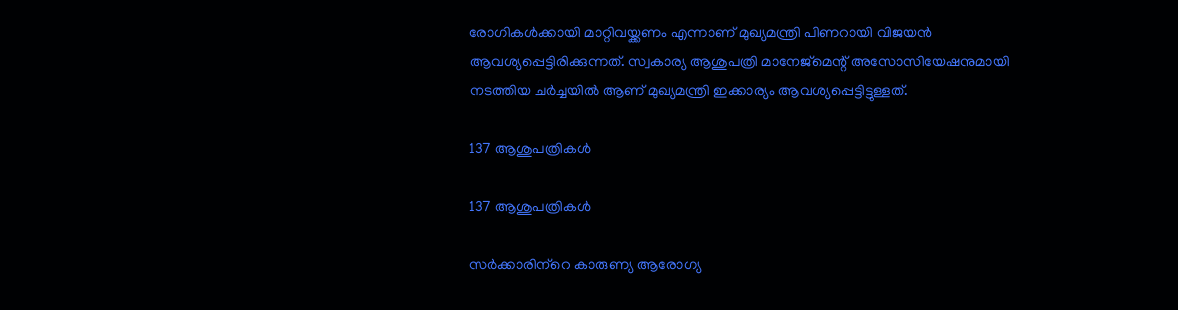രോഗികള്‍ക്കായി മാറ്റിവയ്ക്കണം എന്നാണ് മുഖ്യമന്ത്രി പിണറായി വിജയന്‍ ആവശ്യപ്പെട്ടിരിക്കുന്നത്. സ്വകാര്യ ആശുപത്രി മാനേജ്‌മെന്റ് അസോസിയേഷനുമായി നടത്തിയ ചര്‍ച്ചയില്‍ ആണ് മുഖ്യമന്ത്രി ഇക്കാര്യം ആവശ്യപ്പെട്ടിട്ടുള്ളത്.

137 ആശുപത്രികള്‍

137 ആശുപത്രികള്‍

സര്‍ക്കാരിന്‌റെ കാരുണ്യ ആരോഗ്യ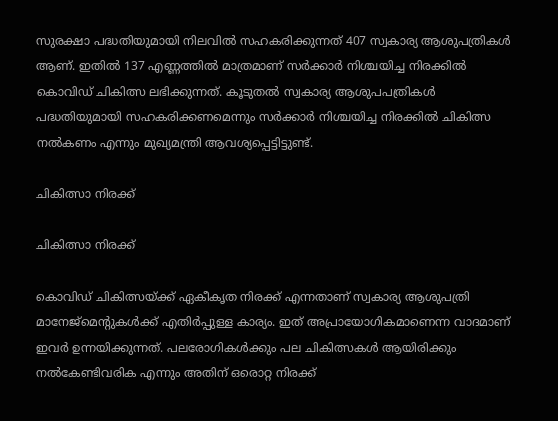സുരക്ഷാ പദ്ധതിയുമായി നിലവില്‍ സഹകരിക്കുന്നത് 407 സ്വകാര്യ ആശുപത്രികള്‍ ആണ്. ഇതില്‍ 137 എണ്ണത്തില്‍ മാത്രമാണ് സര്‍ക്കാര്‍ നിശ്ചയിച്ച നിരക്കില്‍ കൊവിഡ് ചികിത്സ ലഭിക്കുന്നത്. കൂടുതല്‍ സ്വകാര്യ ആശുപപത്രികള്‍ പദ്ധതിയുമായി സഹകരിക്കണമെന്നും സര്‍ക്കാര്‍ നിശ്ചയിച്ച നിരക്കില്‍ ചികിത്സ നല്‍കണം എന്നും മുഖ്യമന്ത്രി ആവശ്യപ്പെട്ടിട്ടുണ്ട്.

ചികിത്സാ നിരക്ക്

ചികിത്സാ നിരക്ക്

കൊവിഡ് ചികിത്സയ്ക്ക് ഏകീകൃത നിരക്ക് എന്നതാണ് സ്വകാര്യ ആശുപത്രി മാനേജ്‌മെന്റുകള്‍ക്ക് എതിര്‍പ്പുള്ള കാര്യം. ഇത് അപ്രായോഗികമാണെന്ന വാദമാണ് ഇവര്‍ ഉന്നയിക്കുന്നത്. പലരോഗികള്‍ക്കും പല ചികിത്സകള്‍ ആയിരിക്കും നല്‍കേണ്ടിവരിക എന്നും അതിന് ഒരൊറ്റ നിരക്ക്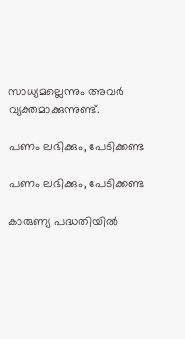സാധ്യമല്ലെന്നും അവര്‍ വ്യക്തമാക്കുന്നുണ്ട്.

പണം ലഭിക്കും, പേടിക്കണ്ട

പണം ലഭിക്കും, പേടിക്കണ്ട

കാരുണ്യ പദ്ധതിയില്‍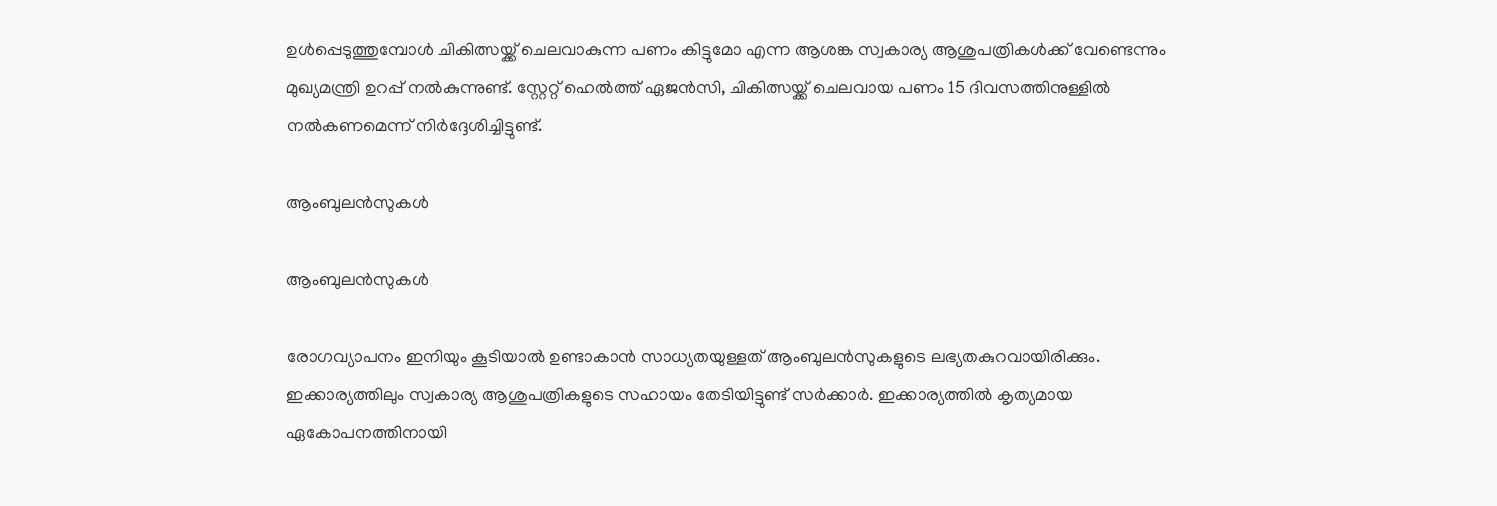ഉള്‍പ്പെടുത്തുമ്പോള്‍ ചികിത്സയ്ക്ക് ചെലവാകുന്ന പണം കിട്ടുമോ എന്ന ആശങ്ക സ്വകാര്യ ആശുപത്രികള്‍ക്ക് വേണ്ടെന്നും മുഖ്യമന്ത്രി ഉറപ്പ് നല്‍കുന്നുണ്ട്. സ്റ്റേറ്റ് ഹെല്‍ത്ത് ഏജന്‍സി, ചികിത്സയ്ക്ക് ചെലവായ പണം 15 ദിവസത്തിനുള്ളില്‍ നല്‍കണമെന്ന് നിര്‍ദ്ദേശിച്ചിട്ടുണ്ട്.

ആംബുലന്‍സുകള്‍

ആംബുലന്‍സുകള്‍

രോഗവ്യാപനം ഇനിയും കൂടിയാല്‍ ഉണ്ടാകാന്‍ സാധ്യതയുള്ളത് ആംബുലന്‍സുകളുടെ ലഭ്യതകുറവായിരിക്കും. ഇക്കാര്യത്തിലും സ്വകാര്യ ആശുപത്രികളുടെ സഹായം തേടിയിട്ടുണ്ട് സര്‍ക്കാര്‍. ഇക്കാര്യത്തില്‍ കൃത്യമായ ഏകോപനത്തിനായി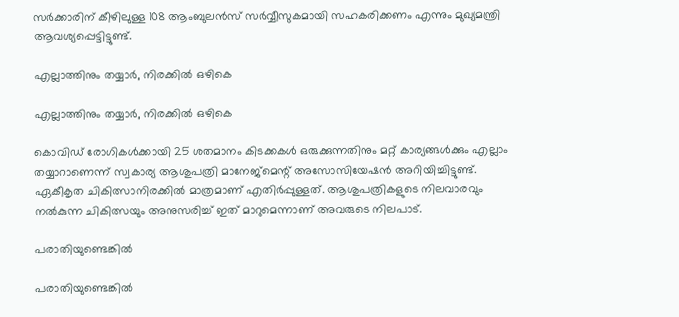സര്‍ക്കാരിന് കീഴിലുള്ള 108 ആംബുലന്‍സ് സര്‍വ്വീസുകമായി സഹകരിക്കണം എന്നും മുഖ്യമന്ത്രി ആവശ്യപ്പെട്ടിട്ടുണ്ട്.

എല്ലാത്തിനും തയ്യാര്‍, നിരക്കില്‍ ഒഴികെ

എല്ലാത്തിനും തയ്യാര്‍, നിരക്കില്‍ ഒഴികെ

കൊവിഡ് രോഗികള്‍ക്കായി 25 ശതമാനം കിടക്കകള്‍ ഒരുക്കുന്നതിനും മറ്റ് കാര്യങ്ങള്‍ക്കും എല്ലാം തയ്യാറാണെന്ന് സ്വകാര്യ ആശുപത്രി മാനേജ്‌മെന്റ് അസോസിയേഷന്‍ അറിയിച്ചിട്ടുണ്ട്. ഏകീകൃത ചികിത്സാനിരക്കില്‍ മാത്രമാണ് എതിര്‍പ്പുള്ളത്. ആശുപത്രികളുടെ നിലവാരവും നല്‍കുന്ന ചികിത്സയും അനുസരിച്ച് ഇത് മാറുമെന്നാണ് അവരുടെ നിലപാട്.

പരാതിയുണ്ടെങ്കില്‍

പരാതിയുണ്ടെങ്കില്‍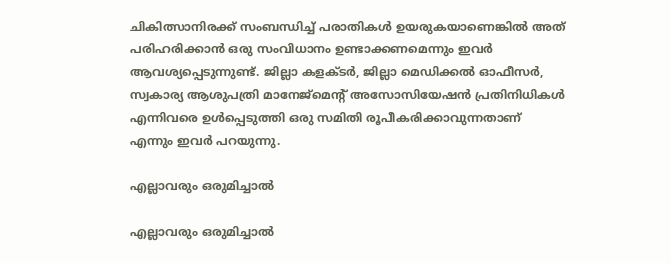ചികിത്സാനിരക്ക് സംബന്ധിച്ച് പരാതികള്‍ ഉയരുകയാണെങ്കില്‍ അത് പരിഹരിക്കാന്‍ ഒരു സംവിധാനം ഉണ്ടാക്കണമെന്നും ഇവര്‍ ആവശ്യപ്പെടുന്നുണ്ട്. ജില്ലാ കളക്ടര്‍, ജില്ലാ മെഡിക്കല്‍ ഓഫീസര്‍, സ്വകാര്യ ആശുപത്രി മാനേജ്‌മെന്റ് അസോസിയേഷന്‍ പ്രതിനിധികള്‍ എന്നിവരെ ഉള്‍പ്പെടുത്തി ഒരു സമിതി രൂപീകരിക്കാവുന്നതാണ് എന്നും ഇവര്‍ പറയുന്നു.

എല്ലാവരും ഒരുമിച്ചാല്‍

എല്ലാവരും ഒരുമിച്ചാല്‍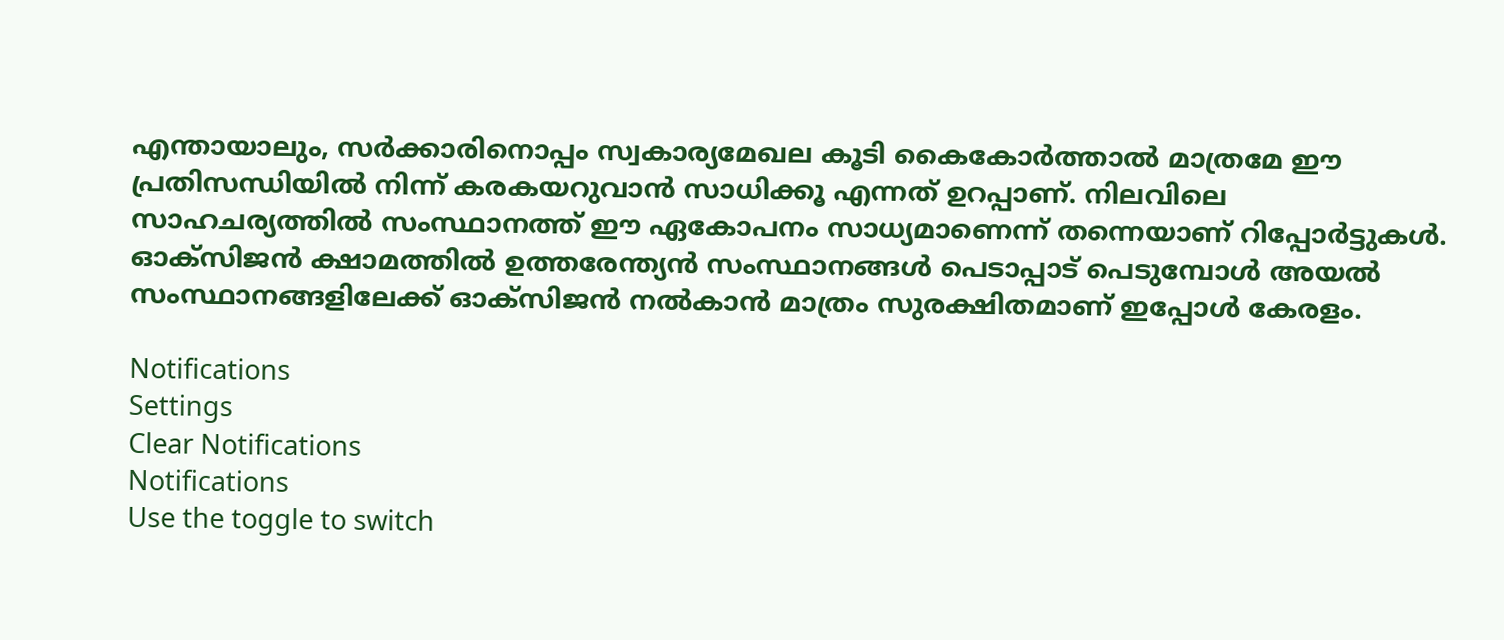എന്തായാലും, സര്‍ക്കാരിനൊപ്പം സ്വകാര്യമേഖല കൂടി കൈകോര്‍ത്താല്‍ മാത്രമേ ഈ പ്രതിസന്ധിയില്‍ നിന്ന് കരകയറുവാന്‍ സാധിക്കൂ എന്നത് ഉറപ്പാണ്. നിലവിലെ സാഹചര്യത്തില്‍ സംസ്ഥാനത്ത് ഈ ഏകോപനം സാധ്യമാണെന്ന് തന്നെയാണ് റിപ്പോര്‍ട്ടുകള്‍. ഓക്‌സിജന്‍ ക്ഷാമത്തില്‍ ഉത്തരേന്ത്യന്‍ സംസ്ഥാനങ്ങള്‍ പെടാപ്പാട് പെടുമ്പോള്‍ അയല്‍ സംസ്ഥാനങ്ങളിലേക്ക് ഓക്‌സിജന്‍ നല്‍കാന്‍ മാത്രം സുരക്ഷിതമാണ് ഇപ്പോള്‍ കേരളം.

Notifications
Settings
Clear Notifications
Notifications
Use the toggle to switch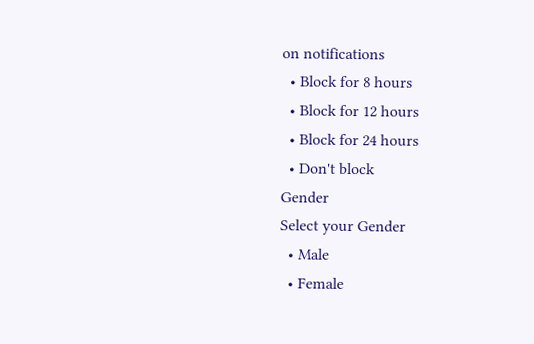on notifications
  • Block for 8 hours
  • Block for 12 hours
  • Block for 24 hours
  • Don't block
Gender
Select your Gender
  • Male
  • Female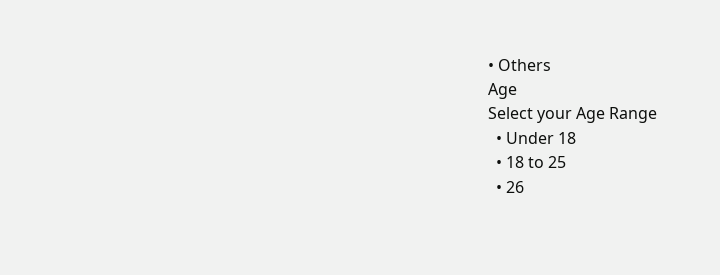• Others
Age
Select your Age Range
  • Under 18
  • 18 to 25
  • 26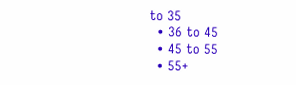to 35
  • 36 to 45
  • 45 to 55
  • 55+